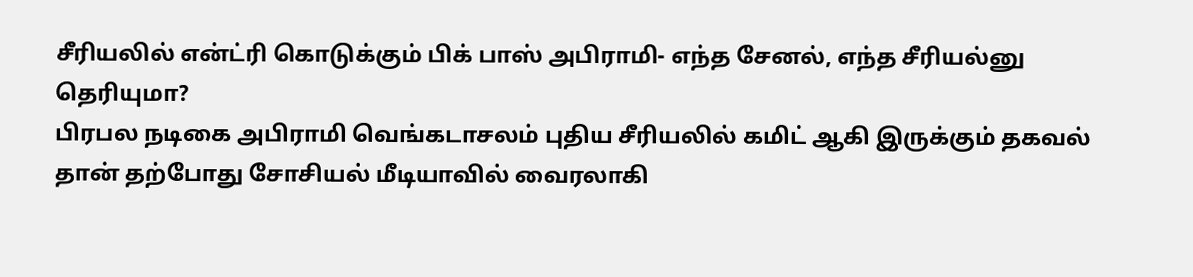சீரியலில் என்ட்ரி கொடுக்கும் பிக் பாஸ் அபிராமி- எந்த சேனல், எந்த சீரியல்னு தெரியுமா?
பிரபல நடிகை அபிராமி வெங்கடாசலம் புதிய சீரியலில் கமிட் ஆகி இருக்கும் தகவல் தான் தற்போது சோசியல் மீடியாவில் வைரலாகி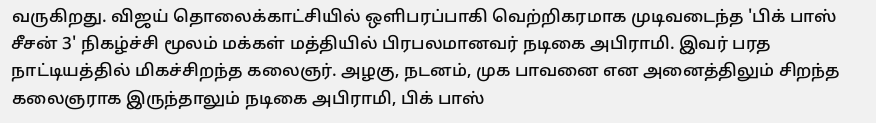வருகிறது. விஜய் தொலைக்காட்சியில் ஒளிபரப்பாகி வெற்றிகரமாக முடிவடைந்த 'பிக் பாஸ் சீசன் 3' நிகழ்ச்சி மூலம் மக்கள் மத்தியில் பிரபலமானவர் நடிகை அபிராமி. இவர் பரத நாட்டியத்தில் மிகச்சிறந்த கலைஞர். அழகு, நடனம், முக பாவனை என அனைத்திலும் சிறந்த கலைஞராக இருந்தாலும் நடிகை அபிராமி, பிக் பாஸ்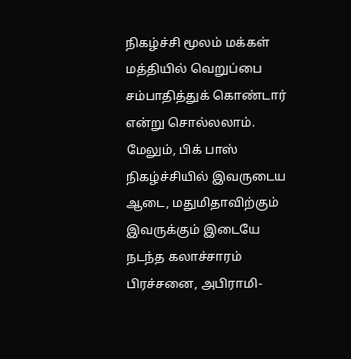நிகழ்ச்சி மூலம் மக்கள் மத்தியில் வெறுப்பை சம்பாதித்துக் கொண்டார் என்று சொல்லலாம்.
மேலும், பிக் பாஸ் நிகழ்ச்சியில் இவருடைய ஆடை, மதுமிதாவிற்கும் இவருக்கும் இடையே நடந்த கலாச்சாரம் பிரச்சனை, அபிராமி-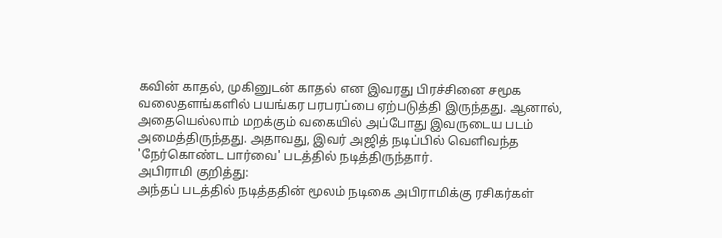கவின் காதல், முகினுடன் காதல் என இவரது பிரச்சினை சமூக வலைதளங்களில் பயங்கர பரபரப்பை ஏற்படுத்தி இருந்தது. ஆனால், அதையெல்லாம் மறக்கும் வகையில் அப்போது இவருடைய படம் அமைத்திருந்தது. அதாவது, இவர் அஜித் நடிப்பில் வெளிவந்த 'நேர்கொண்ட பார்வை' படத்தில் நடித்திருந்தார்.
அபிராமி குறித்து:
அந்தப் படத்தில் நடித்ததின் மூலம் நடிகை அபிராமிக்கு ரசிகர்கள்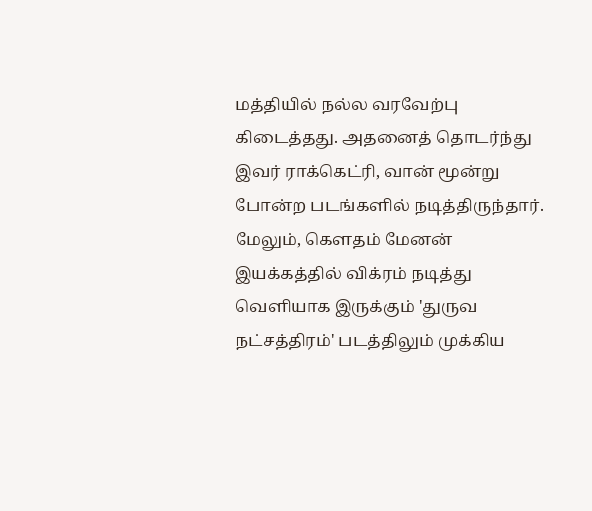மத்தியில் நல்ல வரவேற்பு கிடைத்தது. அதனைத் தொடர்ந்து இவர் ராக்கெட்ரி, வான் மூன்று போன்ற படங்களில் நடித்திருந்தார். மேலும், கௌதம் மேனன் இயக்கத்தில் விக்ரம் நடித்து வெளியாக இருக்கும் 'துருவ நட்சத்திரம்' படத்திலும் முக்கிய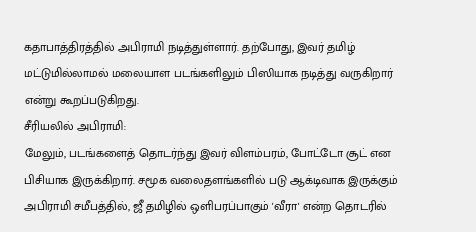கதாபாத்திரத்தில் அபிராமி நடித்துள்ளார். தற்போது, இவர் தமிழ் மட்டுமில்லாமல் மலையாள படங்களிலும் பிஸியாக நடித்து வருகிறார் என்று கூறப்படுகிறது.
சீரியலில் அபிராமி:
மேலும், படங்களைத் தொடர்ந்து இவர் விளம்பரம், போட்டோ சூட் என பிசியாக இருக்கிறார். சமூக வலைதளங்களில் படு ஆக்டிவாக இருக்கும் அபிராமி சமீபத்தில், ஜீ தமிழில் ஒளிபரப்பாகும் 'வீரா' என்ற தொடரில்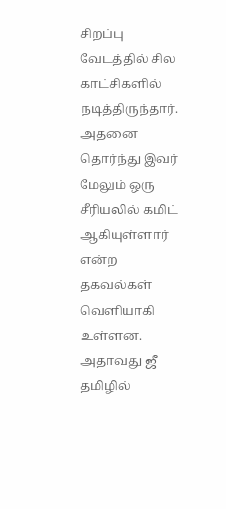சிறப்பு வேடத்தில் சில காட்சிகளில் நடித்திருந்தார். அதனை தொர்ந்து இவர் மேலும் ஒரு சீரியலில் கமிட் ஆகியுள்ளார் என்ற தகவல்கள் வெளியாகி உள்ளன. அதாவது ஜீ தமிழில்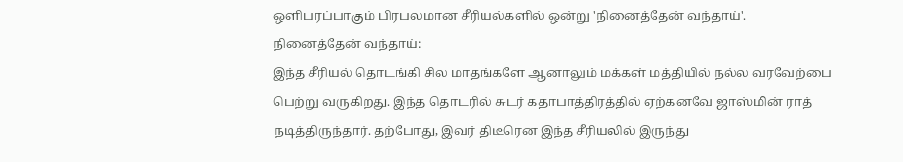ஒளிபரப்பாகும் பிரபலமான சீரியல்களில் ஒன்று 'நினைத்தேன் வந்தாய்'.
நினைத்தேன் வந்தாய்:
இந்த சீரியல் தொடங்கி சில மாதங்களே ஆனாலும் மக்கள் மத்தியில் நல்ல வரவேற்பை பெற்று வருகிறது. இந்த தொடரில் சுடர் கதாபாத்திரத்தில் ஏற்கனவே ஜாஸ்மின் ராத் நடித்திருந்தார். தற்போது, இவர் திடீரென இந்த சீரியலில் இருந்து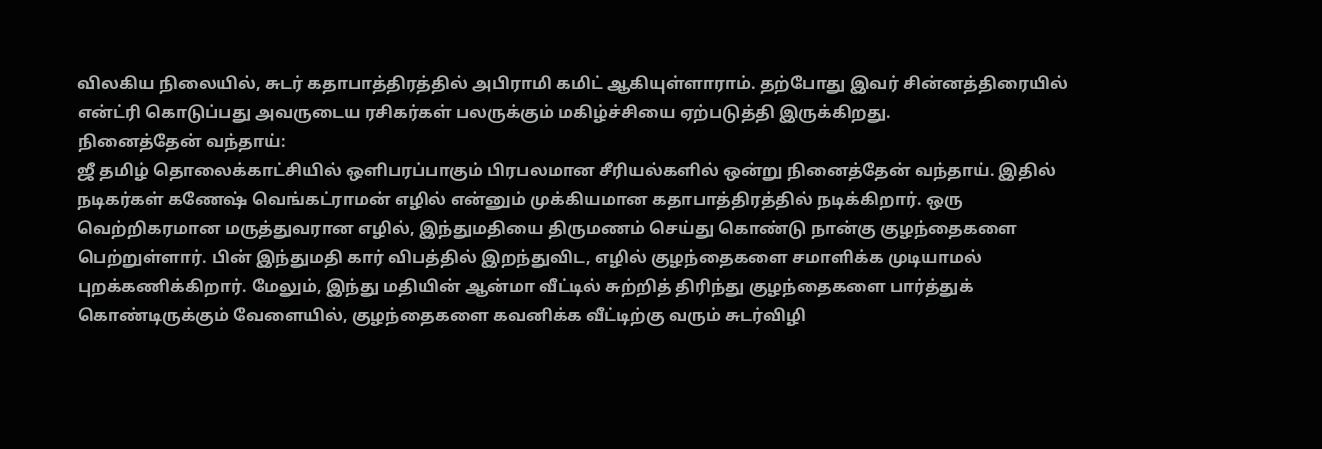விலகிய நிலையில், சுடர் கதாபாத்திரத்தில் அபிராமி கமிட் ஆகியுள்ளாராம். தற்போது இவர் சின்னத்திரையில் என்ட்ரி கொடுப்பது அவருடைய ரசிகர்கள் பலருக்கும் மகிழ்ச்சியை ஏற்படுத்தி இருக்கிறது.
நினைத்தேன் வந்தாய்:
ஜீ தமிழ் தொலைக்காட்சியில் ஒளிபரப்பாகும் பிரபலமான சீரியல்களில் ஒன்று நினைத்தேன் வந்தாய். இதில் நடிகர்கள் கணேஷ் வெங்கட்ராமன் எழில் என்னும் முக்கியமான கதாபாத்திரத்தில் நடிக்கிறார். ஒரு வெற்றிகரமான மருத்துவரான எழில், இந்துமதியை திருமணம் செய்து கொண்டு நான்கு குழந்தைகளை பெற்றுள்ளார். பின் இந்துமதி கார் விபத்தில் இறந்துவிட, எழில் குழந்தைகளை சமாளிக்க முடியாமல் புறக்கணிக்கிறார். மேலும், இந்து மதியின் ஆன்மா வீட்டில் சுற்றித் திரிந்து குழந்தைகளை பார்த்துக் கொண்டிருக்கும் வேளையில், குழந்தைகளை கவனிக்க வீட்டிற்கு வரும் சுடர்விழி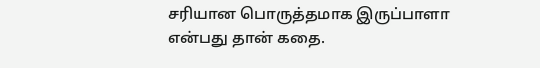சரியான பொருத்தமாக இருப்பாளா என்பது தான் கதை.